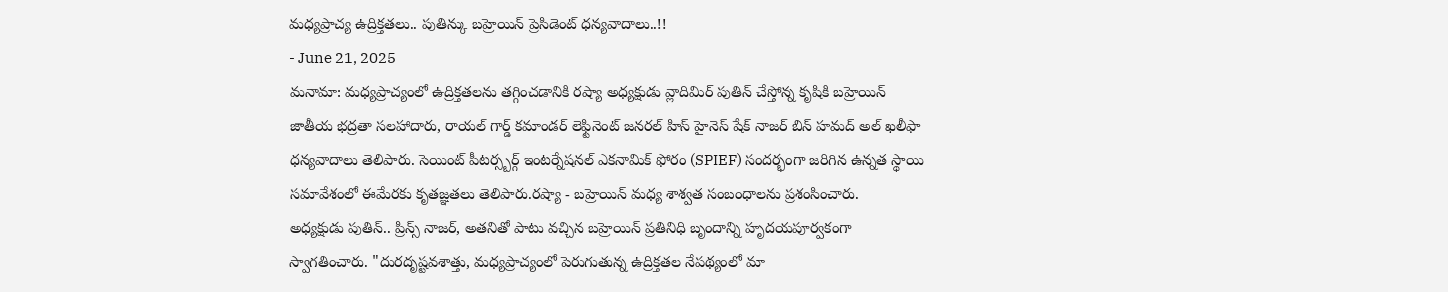మధ్యప్రాచ్య ఉద్రిక్తతలు.. పుతిన్కు బహ్రెయిన్ ప్రెసిడెంట్ ధన్యవాదాలు..!!
- June 21, 2025
మనామా: మధ్యప్రాచ్యంలో ఉద్రిక్తతలను తగ్గించడానికి రష్యా అధ్యక్షుడు వ్లాదిమిర్ పుతిన్ చేస్తోన్న కృషికి బహ్రెయిన్ జాతీయ భద్రతా సలహాదారు, రాయల్ గార్డ్ కమాండర్ లెఫ్టినెంట్ జనరల్ హిస్ హైనెస్ షేక్ నాజర్ బిన్ హమద్ అల్ ఖలీఫా ధన్యవాదాలు తెలిపారు. సెయింట్ పీటర్స్బర్గ్ ఇంటర్నేషనల్ ఎకనామిక్ ఫోరం (SPIEF) సందర్భంగా జరిగిన ఉన్నత స్థాయి సమావేశంలో ఈమేరకు కృతజ్ఞతలు తెలిపారు.రష్యా - బహ్రెయిన్ మధ్య శాశ్వత సంబంధాలను ప్రశంసించారు.
అధ్యక్షుడు పుతిన్.. ప్రిన్స్ నాజర్, అతనితో పాటు వచ్చిన బహ్రెయిన్ ప్రతినిధి బృందాన్ని హృదయపూర్వకంగా స్వాగతించారు. "దురదృష్టవశాత్తు, మధ్యప్రాచ్యంలో పెరుగుతున్న ఉద్రిక్తతల నేపథ్యంలో మా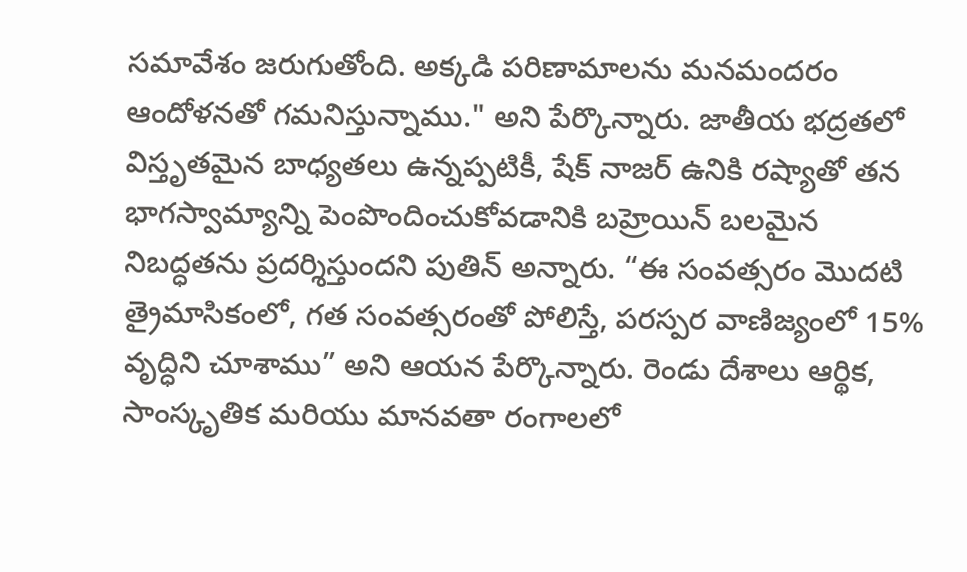సమావేశం జరుగుతోంది. అక్కడి పరిణామాలను మనమందరం ఆందోళనతో గమనిస్తున్నాము." అని పేర్కొన్నారు. జాతీయ భద్రతలో విస్తృతమైన బాధ్యతలు ఉన్నప్పటికీ, షేక్ నాజర్ ఉనికి రష్యాతో తన భాగస్వామ్యాన్ని పెంపొందించుకోవడానికి బహ్రెయిన్ బలమైన నిబద్ధతను ప్రదర్శిస్తుందని పుతిన్ అన్నారు. “ఈ సంవత్సరం మొదటి త్రైమాసికంలో, గత సంవత్సరంతో పోలిస్తే, పరస్పర వాణిజ్యంలో 15% వృద్ధిని చూశాము” అని ఆయన పేర్కొన్నారు. రెండు దేశాలు ఆర్థిక, సాంస్కృతిక మరియు మానవతా రంగాలలో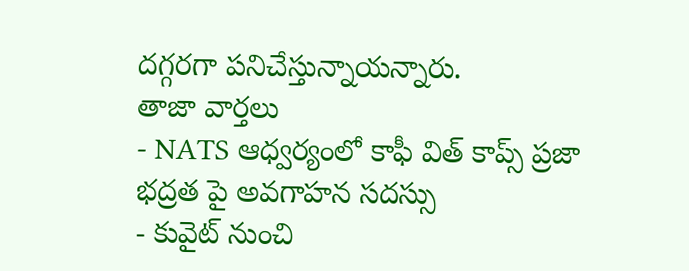దగ్గరగా పనిచేస్తున్నాయన్నారు.
తాజా వార్తలు
- NATS ఆధ్వర్యంలో కాఫీ విత్ కాప్స్ ప్రజా భద్రత పై అవగాహన సదస్సు
- కువైట్ నుంచి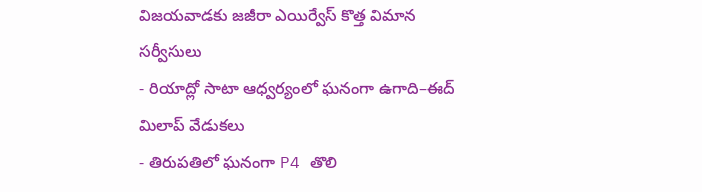విజయవాడకు జజీరా ఎయిర్వేస్ కొత్త విమాన సర్వీసులు
- రియాద్లో సాటా ఆధ్వర్యంలో ఘనంగా ఉగాది–ఈద్ మిలాప్ వేడుకలు
- తిరుపతిలో ఘనంగా P4 తొలి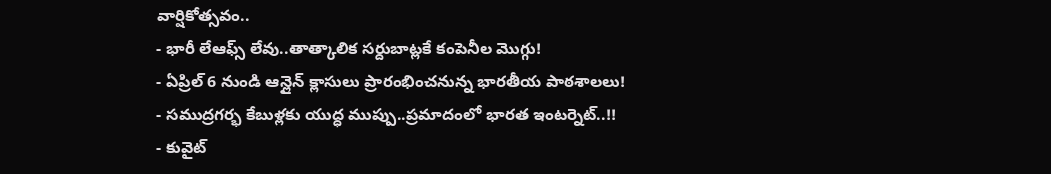వార్షికోత్సవం..
- భారీ లేఆఫ్స్ లేవు..తాత్కాలిక సర్దుబాట్లకే కంపెనీల మొగ్గు!
- ఏప్రిల్ 6 నుండి ఆన్లైన్ క్లాసులు ప్రారంభించనున్న భారతీయ పాఠశాలలు!
- సముద్రగర్భ కేబుళ్లకు యుద్ధ ముప్పు..ప్రమాదంలో భారత ఇంటర్నెట్..!!
- కువైట్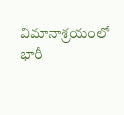విమానాశ్రయంలో భారీ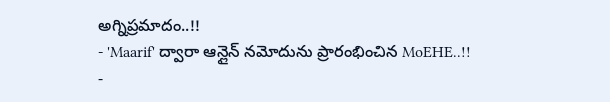అగ్నిప్రమాదం..!!
- 'Maarif' ద్వారా ఆన్లైన్ నమోదును ప్రారంభించిన MoEHE..!!
-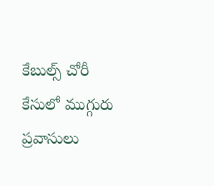కేబుల్స్ చోరీ కేసులో ముగ్గురు ప్రవాసులు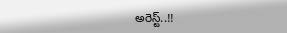అరెస్ట్..!!